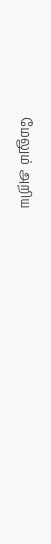மேலும் அறிய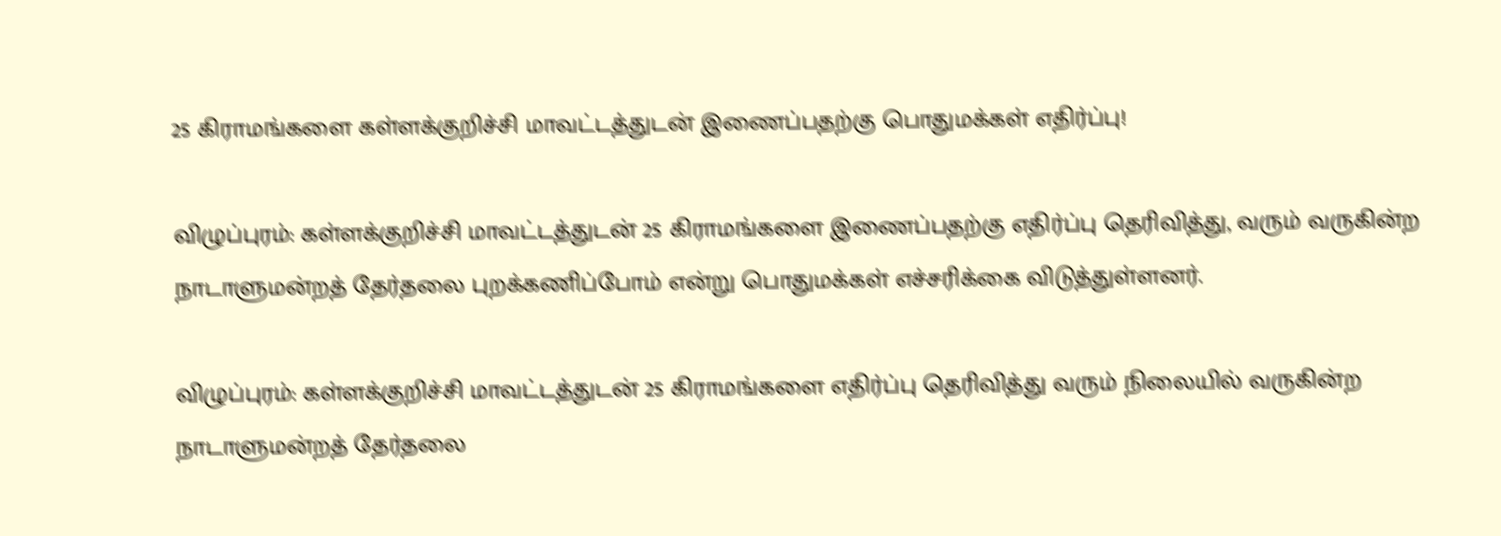25 கிராமங்களை கள்ளக்குறிச்சி மாவட்டத்துடன் இணைப்பதற்கு பொதுமக்கள் எதிர்ப்பு!

விழுப்புரம்: கள்ளக்குறிச்சி மாவட்டத்துடன் 25 கிராமங்களை இணைப்பதற்கு எதிர்ப்பு தெரிவித்து, வரும் வருகின்ற நாடாளுமன்றத் தேர்தலை புறக்கணிப்போம் என்று பொதுமக்கள் எச்சரிக்கை விடுத்துள்ளனர்.

விழுப்புரம்: கள்ளக்குறிச்சி மாவட்டத்துடன் 25 கிராமங்களை எதிர்ப்பு தெரிவித்து வரும் நிலையில் வருகின்ற நாடாளுமன்றத் தேர்தலை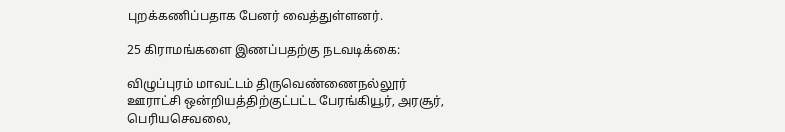புறக்கணிப்பதாக பேனர் வைத்துள்ளனர்.

25 கிராமங்களை இணப்பதற்கு நடவடிக்கை:

விழுப்புரம் மாவட்டம் திருவெண்ணைநல்லூர் ஊராட்சி ஒன்றியத்திற்குட்பட்ட பேரங்கியூர், அரசூர், பெரியசெவலை,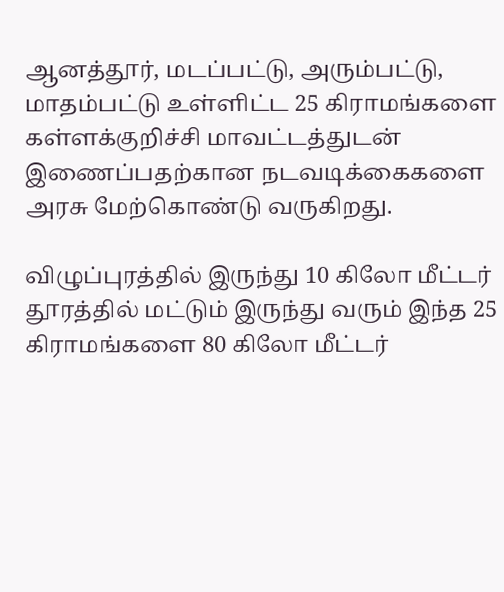ஆனத்தூர், மடப்பட்டு, அரும்பட்டு, மாதம்பட்டு உள்ளிட்ட 25 கிராமங்களை கள்ளக்குறிச்சி மாவட்டத்துடன் இணைப்பதற்கான நடவடிக்கைகளை  அரசு மேற்கொண்டு வருகிறது.

விழுப்புரத்தில் இருந்து 10 கிலோ மீட்டர் தூரத்தில் மட்டும் இருந்து வரும் இந்த 25 கிராமங்களை 80 கிலோ மீட்டர்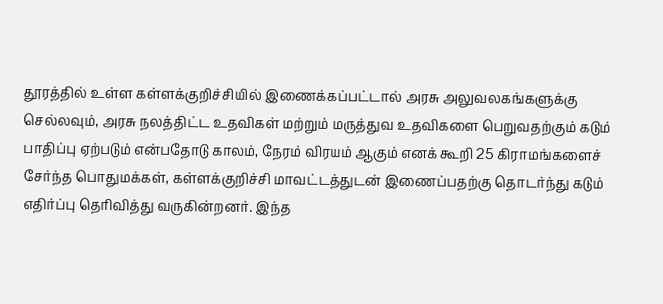தூரத்தில் உள்ள கள்ளக்குறிச்சியில் இணைக்கப்பட்டால் அரசு அலுவலகங்களுக்கு செல்லவும், அரசு நலத்திட்ட உதவிகள் மற்றும் மருத்துவ உதவிகளை பெறுவதற்கும் கடும் பாதிப்பு ஏற்படும் என்பதோடு காலம், நேரம் விரயம் ஆகும் எனக் கூறி 25 கிராமங்களைச் சேர்ந்த பொதுமக்கள், கள்ளக்குறிச்சி மாவட்டத்துடன் இணைப்பதற்கு தொடர்ந்து கடும் எதிர்ப்பு தெரிவித்து வருகின்றனர். இந்த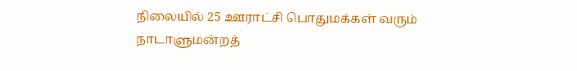நிலையில் 25 ஊராட்சி பொதுமக்கள் வரும் நாடாளுமன்றத்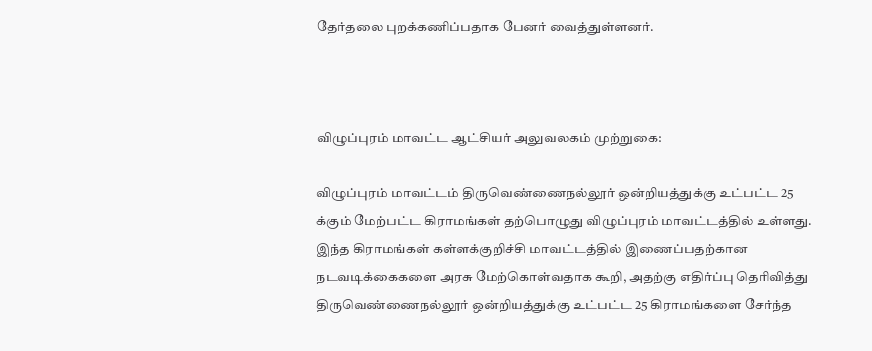தேர்தலை புறக்கணிப்பதாக பேனர் வைத்துள்ளனர்.



விழுப்புரம் மாவட்ட ஆட்சியர் அலுவலகம் முற்றுகை:

விழுப்புரம் மாவட்டம் திருவெண்ணைநல்லூர் ஒன்றியத்துக்கு உட்பட்ட 25 க்கும் மேற்பட்ட கிராமங்கள் தற்பொழுது விழுப்புரம் மாவட்டத்தில் உள்ளது. இந்த கிராமங்கள் கள்ளக்குறிச்சி மாவட்டத்தில் இணைப்பதற்கான நடவடிக்கைகளை அரசு மேற்கொள்வதாக கூறி, அதற்கு எதிர்ப்பு தெரிவித்து திருவெண்ணைநல்லூர் ஒன்றியத்துக்கு உட்பட்ட 25 கிராமங்களை சேர்ந்த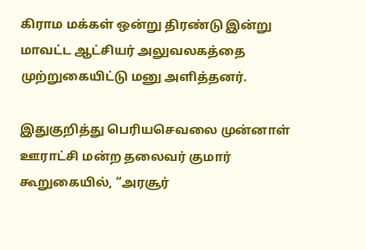கிராம மக்கள் ஒன்று திரண்டு இன்று மாவட்ட ஆட்சியர் அலுவலகத்தை முற்றுகையிட்டு மனு அளித்தனர்.

இதுகுறித்து பெரியசெவலை முன்னாள் ஊராட்சி மன்ற தலைவர் குமார் கூறுகையில், “அரசூர்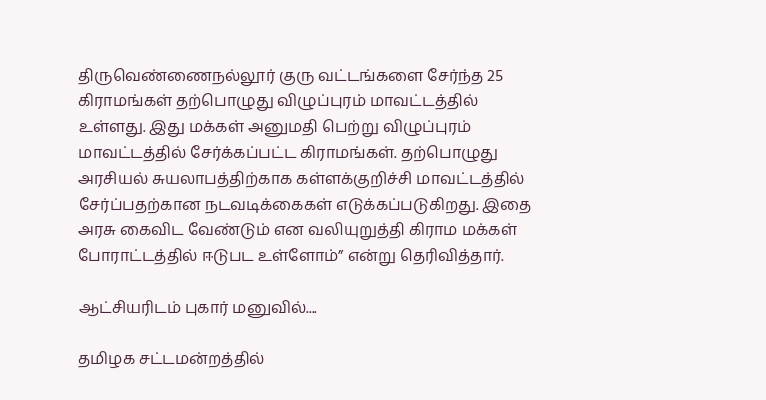திருவெண்ணைநல்லூர் குரு வட்டங்களை சேர்ந்த 25 கிராமங்கள் தற்பொழுது விழுப்புரம் மாவட்டத்தில் உள்ளது. இது மக்கள் அனுமதி பெற்று விழுப்புரம் மாவட்டத்தில் சேர்க்கப்பட்ட கிராமங்கள். தற்பொழுது அரசியல் சுயலாபத்திற்காக கள்ளக்குறிச்சி மாவட்டத்தில் சேர்ப்பதற்கான நடவடிக்கைகள் எடுக்கப்படுகிறது. இதை அரசு கைவிட வேண்டும் என வலியுறுத்தி கிராம மக்கள் போராட்டத்தில் ஈடுபட உள்ளோம்” என்று தெரிவித்தார்.

ஆட்சியரிடம் புகார் மனுவில்....

தமிழக சட்டமன்றத்தில்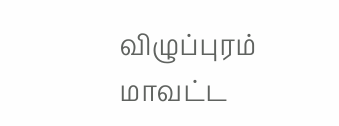விழுப்புரம் மாவட்ட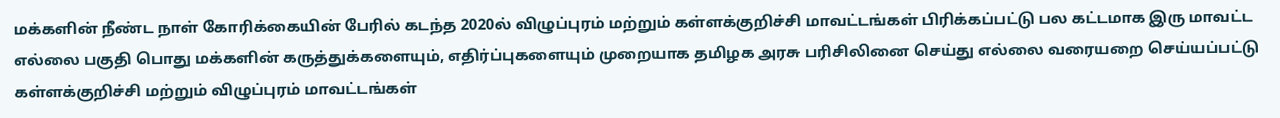மக்களின் நீண்ட நாள் கோரிக்கையின் பேரில் கடந்த 2020ல் விழுப்புரம் மற்றும் கள்ளக்குறிச்சி மாவட்டங்கள் பிரிக்கப்பட்டு பல கட்டமாக இரு மாவட்ட எல்லை பகுதி பொது மக்களின் கருத்துக்களையும், எதிர்ப்புகளையும் முறையாக தமிழக அரசு பரிசிலினை செய்து எல்லை வரையறை செய்யப்பட்டு கள்ளக்குறிச்சி மற்றும் விழுப்புரம் மாவட்டங்கள்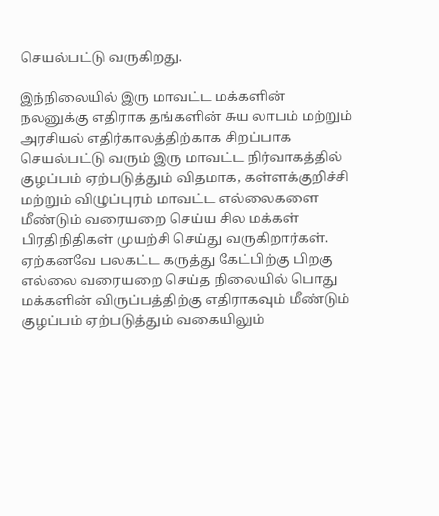செயல்பட்டு வருகிறது.

இந்நிலையில் இரு மாவட்ட மக்களின் நலனுக்கு எதிராக தங்களின் சுய லாபம் மற்றும் அரசியல் எதிர்காலத்திற்காக சிறப்பாக செயல்பட்டு வரும் இரு மாவட்ட நிர்வாகத்தில் குழப்பம் ஏற்படுத்தும் விதமாக, கள்ளக்குறிச்சி மற்றும் விழுப்புரம் மாவட்ட எல்லைகளை மீண்டும் வரையறை செய்ய சில மக்கள் பிரதிநிதிகள் முயற்சி செய்து வருகிறார்கள். ஏற்கனவே பலகட்ட கருத்து கேட்பிற்கு பிறகு எல்லை வரையறை செய்த நிலையில் பொது மக்களின் விருப்பத்திற்கு எதிராகவும் மீண்டும் குழப்பம் ஏற்படுத்தும் வகையிலும்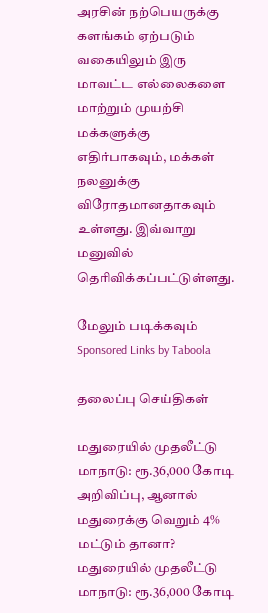அரசின் நற்பெயருக்கு களங்கம் ஏற்படும் வகையிலும் இரு மாவட்ட எல்லைகளை மாற்றும் முயற்சி மக்களுக்கு எதிர்பாகவும், மக்கள் நலனுக்கு விரோதமானதாகவும் உள்ளது. இவ்வாறு மனுவில் தெரிவிக்கப்பட்டுள்ளது.

மேலும் படிக்கவும்
Sponsored Links by Taboola

தலைப்பு செய்திகள்

மதுரையில் முதலீட்டு மாநாடு: ரூ.36,000 கோடி அறிவிப்பு, ஆனால் மதுரைக்கு வெறும் 4% மட்டும் தானா?
மதுரையில் முதலீட்டு மாநாடு: ரூ.36,000 கோடி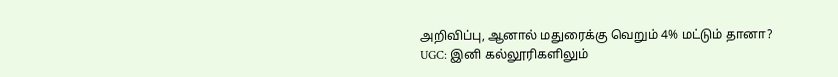அறிவிப்பு, ஆனால் மதுரைக்கு வெறும் 4% மட்டும் தானா?
UGC: இனி கல்லூரிகளிலும்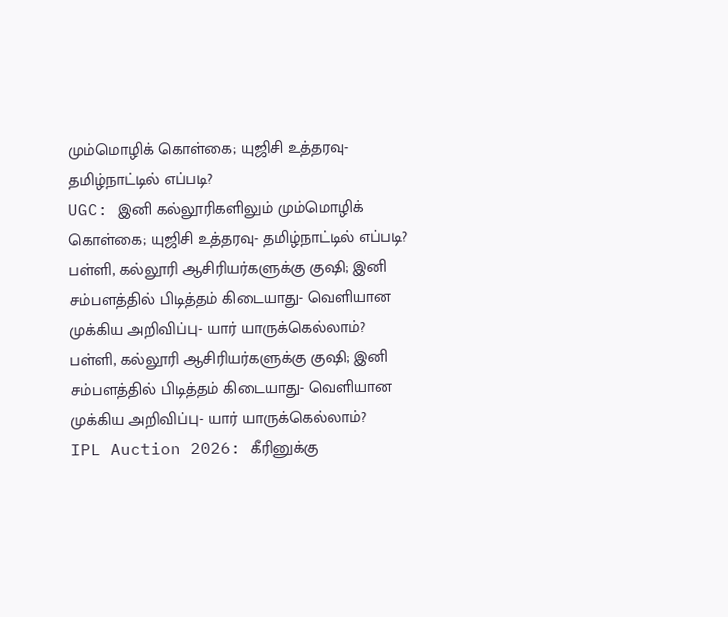மும்மொழிக் கொள்கை; யுஜிசி உத்தரவு- தமிழ்நாட்டில் எப்படி?
UGC: இனி கல்லூரிகளிலும் மும்மொழிக் கொள்கை; யுஜிசி உத்தரவு- தமிழ்நாட்டில் எப்படி?
பள்ளி, கல்லூரி ஆசிரியர்களுக்கு குஷி; இனி சம்பளத்தில் பிடித்தம் கிடையாது- வெளியான முக்கிய அறிவிப்பு- யார் யாருக்கெல்லாம்?
பள்ளி, கல்லூரி ஆசிரியர்களுக்கு குஷி; இனி சம்பளத்தில் பிடித்தம் கிடையாது- வெளியான முக்கிய அறிவிப்பு- யார் யாருக்கெல்லாம்?
IPL Auction 2026: கீரினுக்கு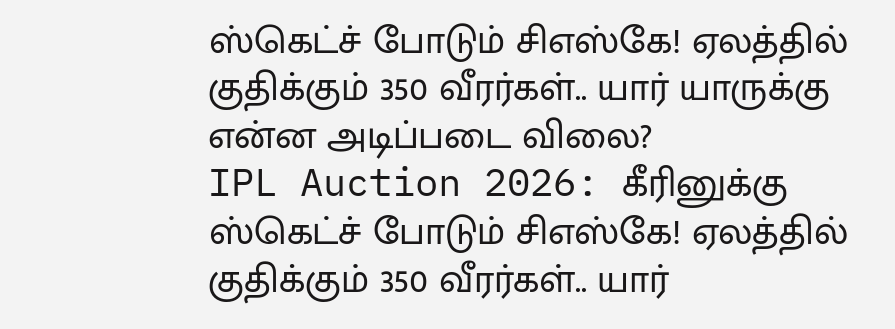ஸ்கெட்ச் போடும் சிஎஸ்கே! ஏலத்தில் குதிக்கும் 350 வீரர்கள்.. யார் யாருக்கு என்ன அடிப்படை விலை?
IPL Auction 2026: கீரினுக்கு ஸ்கெட்ச் போடும் சிஎஸ்கே! ஏலத்தில் குதிக்கும் 350 வீரர்கள்.. யார்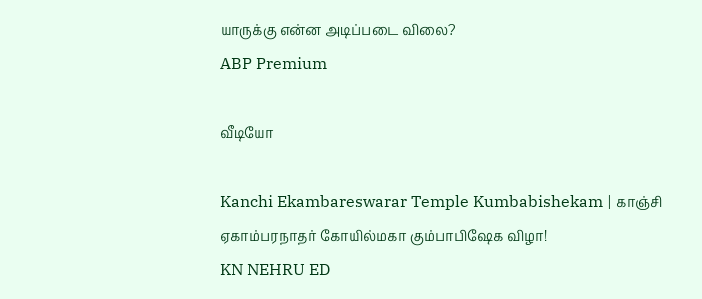யாருக்கு என்ன அடிப்படை விலை?
ABP Premium

வீடியோ

Kanchi Ekambareswarar Temple Kumbabishekam | காஞ்சி ஏகாம்பரநாதர் கோயில்மகா கும்பாபிஷேக விழா!
KN NEHRU ED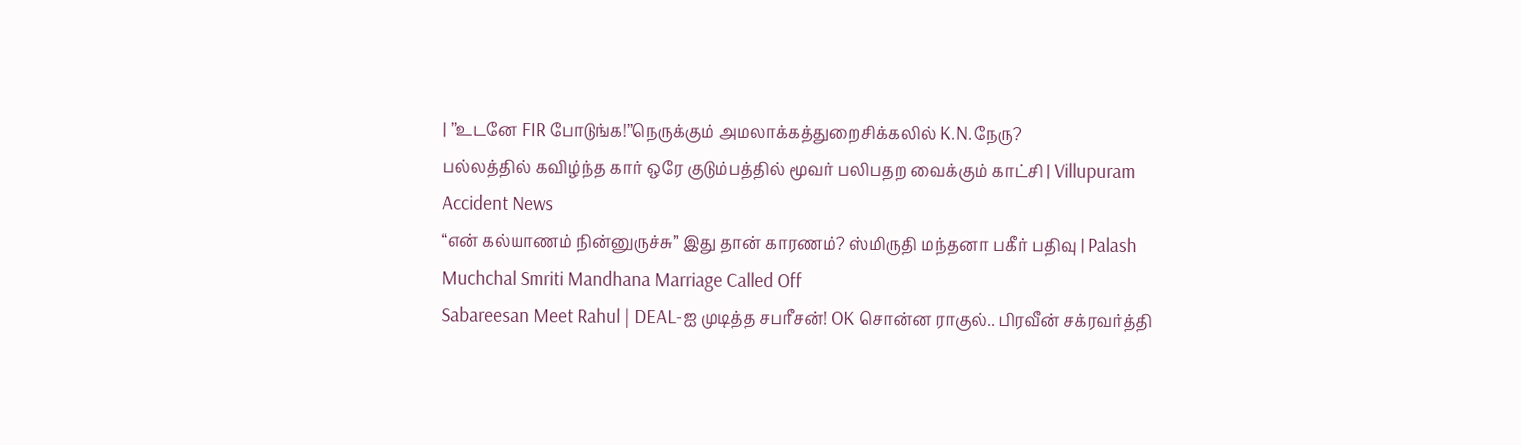| ’’உடனே FIR போடுங்க!’’நெருக்கும் அமலாக்கத்துறைசிக்கலில் K.N.நேரு?
பல்லத்தில் கவிழ்ந்த கார் ஒரே குடும்பத்தில் மூவர் பலிபதற வைக்கும் காட்சி | Villupuram Accident News
“என் கல்யாணம் நின்னுருச்சு” இது தான் காரணம்? ஸ்மிருதி மந்தனா பகீர் பதிவு | Palash Muchchal Smriti Mandhana Marriage Called Off
Sabareesan Meet Rahul | DEAL-ஐ முடித்த சபரீசன்! OK சொன்ன ராகுல்.. பிரவீன் சக்ரவர்த்தி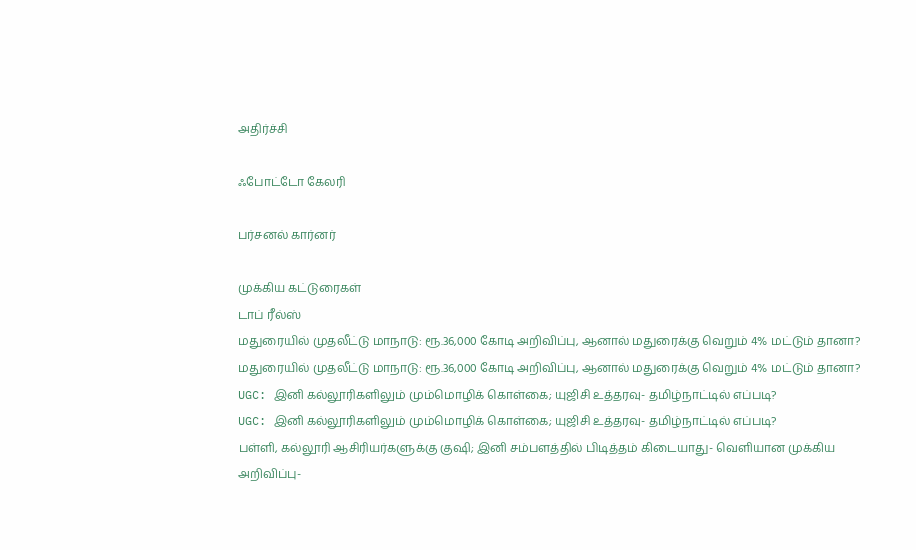அதிர்ச்சி

ஃபோட்டோ கேலரி

பர்சனல் கார்னர்

முக்கிய கட்டுரைகள்
டாப் ரீல்ஸ்
மதுரையில் முதலீட்டு மாநாடு: ரூ.36,000 கோடி அறிவிப்பு, ஆனால் மதுரைக்கு வெறும் 4% மட்டும் தானா?
மதுரையில் முதலீட்டு மாநாடு: ரூ.36,000 கோடி அறிவிப்பு, ஆனால் மதுரைக்கு வெறும் 4% மட்டும் தானா?
UGC: இனி கல்லூரிகளிலும் மும்மொழிக் கொள்கை; யுஜிசி உத்தரவு- தமிழ்நாட்டில் எப்படி?
UGC: இனி கல்லூரிகளிலும் மும்மொழிக் கொள்கை; யுஜிசி உத்தரவு- தமிழ்நாட்டில் எப்படி?
பள்ளி, கல்லூரி ஆசிரியர்களுக்கு குஷி; இனி சம்பளத்தில் பிடித்தம் கிடையாது- வெளியான முக்கிய அறிவிப்பு-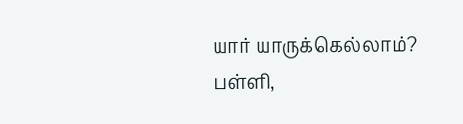யார் யாருக்கெல்லாம்?
பள்ளி,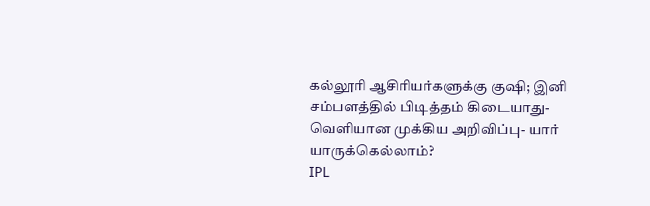கல்லூரி ஆசிரியர்களுக்கு குஷி; இனி சம்பளத்தில் பிடித்தம் கிடையாது- வெளியான முக்கிய அறிவிப்பு- யார் யாருக்கெல்லாம்?
IPL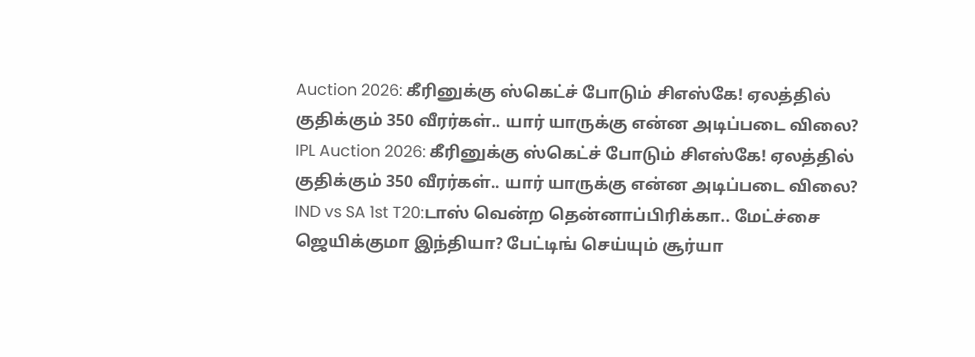Auction 2026: கீரினுக்கு ஸ்கெட்ச் போடும் சிஎஸ்கே! ஏலத்தில் குதிக்கும் 350 வீரர்கள்.. யார் யாருக்கு என்ன அடிப்படை விலை?
IPL Auction 2026: கீரினுக்கு ஸ்கெட்ச் போடும் சிஎஸ்கே! ஏலத்தில் குதிக்கும் 350 வீரர்கள்.. யார் யாருக்கு என்ன அடிப்படை விலை?
IND vs SA 1st T20:டாஸ் வென்ற தென்னாப்பிரிக்கா.. மேட்ச்சை ஜெயிக்குமா இந்தியா? பேட்டிங் செய்யும் சூர்யா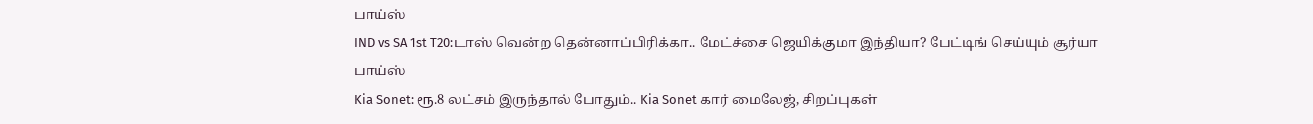பாய்ஸ்
IND vs SA 1st T20:டாஸ் வென்ற தென்னாப்பிரிக்கா.. மேட்ச்சை ஜெயிக்குமா இந்தியா? பேட்டிங் செய்யும் சூர்யா பாய்ஸ்
Kia Sonet: ரூ.8 லட்சம் இருந்தால் போதும்.. Kia Sonet கார் மைலேஜ், சிறப்புகள்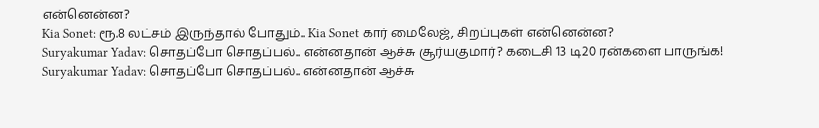என்னென்ன?
Kia Sonet: ரூ.8 லட்சம் இருந்தால் போதும்.. Kia Sonet கார் மைலேஜ், சிறப்புகள் என்னென்ன?
Suryakumar Yadav: சொதப்போ சொதப்பல்.. என்னதான் ஆச்சு சூர்யகுமார்? கடைசி 13 டி20 ரன்களை பாருங்க!
Suryakumar Yadav: சொதப்போ சொதப்பல்.. என்னதான் ஆச்சு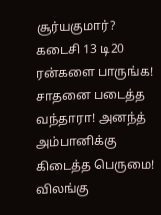சூர்யகுமார்? கடைசி 13 டி20 ரன்களை பாருங்க!
சாதனை படைத்த வந்தாரா! அனந்த் அம்பானிக்கு கிடைத்த பெருமை! விலங்கு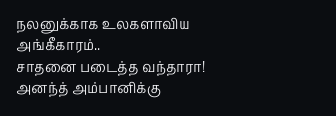நலனுக்காக உலகளாவிய அங்கீகாரம்..
சாதனை படைத்த வந்தாரா! அனந்த் அம்பானிக்கு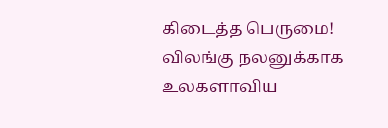கிடைத்த பெருமை! விலங்கு நலனுக்காக உலகளாவிய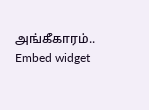அங்கீகாரம்..
Embed widget